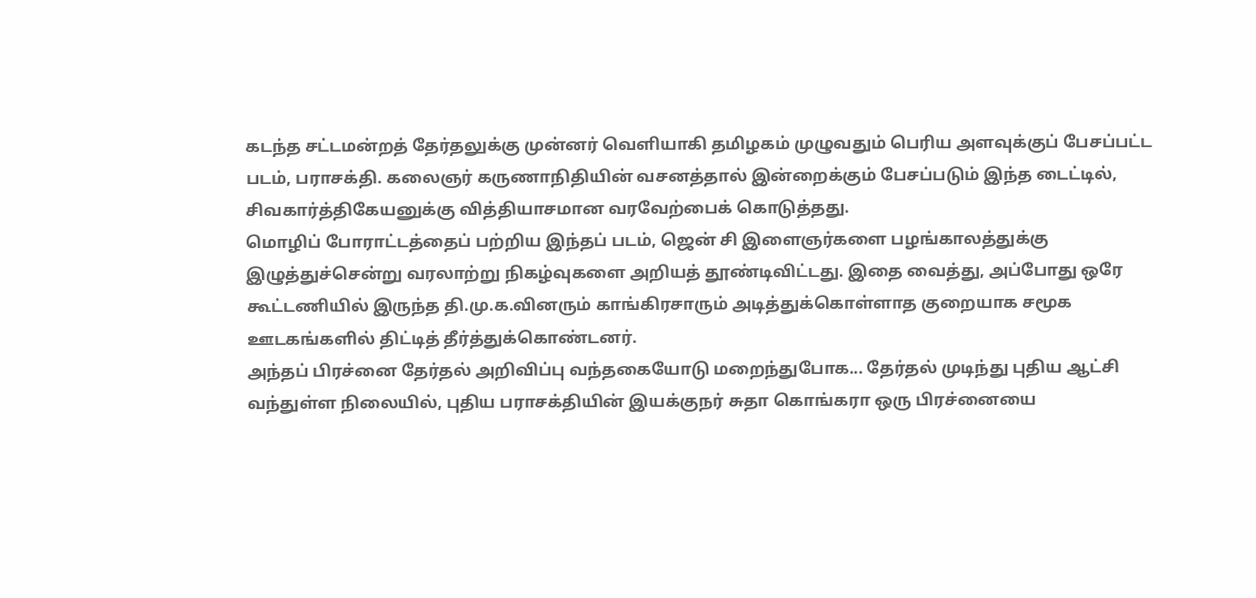கடந்த சட்டமன்றத் தேர்தலுக்கு முன்னர் வெளியாகி தமிழகம் முழுவதும் பெரிய அளவுக்குப் பேசப்பட்ட படம், பராசக்தி. கலைஞர் கருணாநிதியின் வசனத்தால் இன்றைக்கும் பேசப்படும் இந்த டைட்டில், சிவகார்த்திகேயனுக்கு வித்தியாசமான வரவேற்பைக் கொடுத்தது.
மொழிப் போராட்டத்தைப் பற்றிய இந்தப் படம், ஜென் சி இளைஞர்களை பழங்காலத்துக்கு இழுத்துச்சென்று வரலாற்று நிகழ்வுகளை அறியத் தூண்டிவிட்டது. இதை வைத்து, அப்போது ஒரே கூட்டணியில் இருந்த தி.மு.க.வினரும் காங்கிரசாரும் அடித்துக்கொள்ளாத குறையாக சமூக ஊடகங்களில் திட்டித் தீர்த்துக்கொண்டனர்.
அந்தப் பிரச்னை தேர்தல் அறிவிப்பு வந்தகையோடு மறைந்துபோக... தேர்தல் முடிந்து புதிய ஆட்சி வந்துள்ள நிலையில், புதிய பராசக்தியின் இயக்குநர் சுதா கொங்கரா ஒரு பிரச்னையை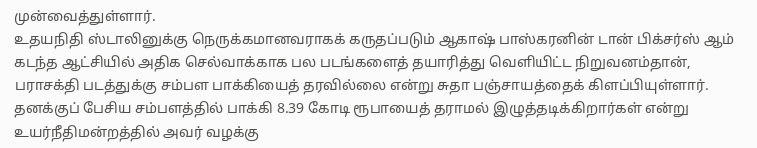முன்வைத்துள்ளார்.
உதயநிதி ஸ்டாலினுக்கு நெருக்கமானவராகக் கருதப்படும் ஆகாஷ் பாஸ்கரனின் டான் பிக்சர்ஸ் ஆம் கடந்த ஆட்சியில் அதிக செல்வாக்காக பல படங்களைத் தயாரித்து வெளியிட்ட நிறுவனம்தான், பராசக்தி படத்துக்கு சம்பள பாக்கியைத் தரவில்லை என்று சுதா பஞ்சாயத்தைக் கிளப்பியுள்ளார்.
தனக்குப் பேசிய சம்பளத்தில் பாக்கி 8.39 கோடி ரூபாயைத் தராமல் இழுத்தடிக்கிறார்கள் என்று உயர்நீதிமன்றத்தில் அவர் வழக்கு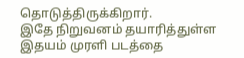தொடுத்திருக்கிறார்.
இதே நிறுவனம் தயாரித்துள்ள இதயம் முரளி படத்தை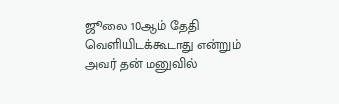ஜூலை 10ஆம் தேதி வெளியிடக்கூடாது என்றும் அவர் தன் மனுவில்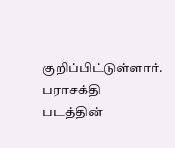குறிப்பிட்டுள்ளார்.
பராசக்தி படத்தின்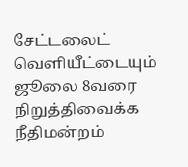சேட்டலைட் வெளியீட்டையும் ஜூலை 8வரை நிறுத்திவைக்க நீதிமன்றம்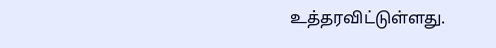உத்தரவிட்டுள்ளது.